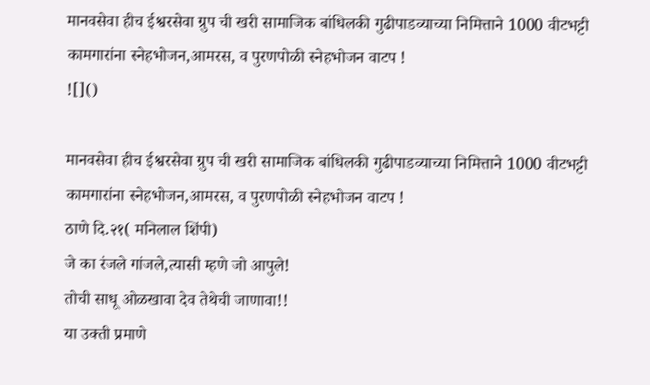मानवसेवा हीच ईश्वरसेवा ग्रुप ची खरी सामाजिक बांधिलकी गुढीपाडव्याच्या निमित्ताने 1000 वीटभट्टी कामगारांना स्नेहभोजन,आमरस, व पुरणपोळी स्नेहभोजन वाटप !
![]()

मानवसेवा हीच ईश्वरसेवा ग्रुप ची खरी सामाजिक बांधिलकी गुढीपाडव्याच्या निमित्ताने 1000 वीटभट्टी कामगारांना स्नेहभोजन,आमरस, व पुरणपोळी स्नेहभोजन वाटप !
ठाणे दि.२१( मनिलाल शिंपी)
जे का रंजले गांजले,त्यासी म्हणे जो आपुले!
तोची साधू ओळखावा देव तेथेची जाणावा!!
या उक्ती प्रमाणे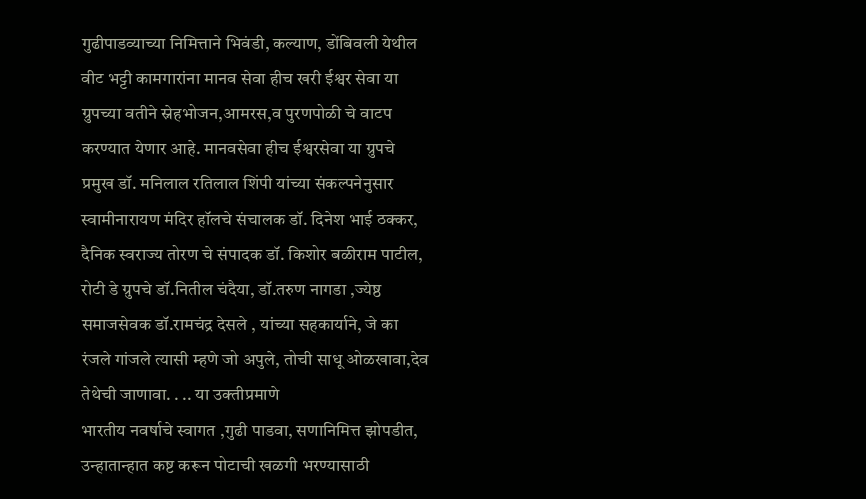गुढीपाडव्याच्या निमित्ताने भिवंडी, कल्याण, डोंबिवली येथील वीट भट्टी कामगारांना मानव सेवा हीच खरी ईश्वर सेवा या ग्रुपच्या वतीने स्नेहभोजन,आमरस,व पुरणपोळी चे वाटप करण्यात येणार आहे. मानवसेवा हीच ईश्वरसेवा या ग्रुपचे प्रमुख डॉ. मनिलाल रतिलाल शिंपी यांच्या संकल्पनेनुसार स्वामीनारायण मंदिर हॉलचे संचालक डॉ. दिनेश भाई ठक्कर, दैनिक स्वराज्य तोरण चे संपादक डॉ. किशोर बळीराम पाटील, रोटी डे ग्रुपचे डॉ.नितील चंदैया, डॉ.तरुण नागडा ,ज्येष्ठ समाजसेवक डॉ.रामचंद्र देसले , यांच्या सहकार्याने, जे का रंजले गांजले त्यासी म्हणे जो अपुले, तोची साधू ओळखावा,देव तेथेची जाणावा. . .. या उक्तीप्रमाणे
भारतीय नवर्षाचे स्वागत ,गुढी पाडवा, सणानिमित्त झोपडीत, उन्हातान्हात कष्ट करून पोटाची खळगी भरण्यासाठी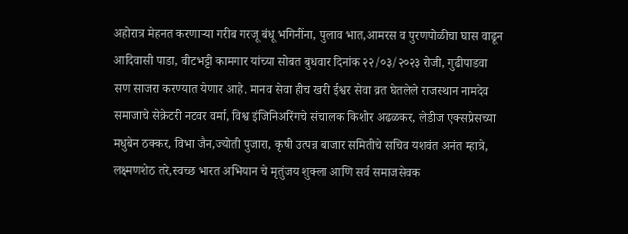अहोरात्र मेहनत करणाऱ्या गरीब गरजू बंधू भगिनींना, पुलाव भात,आमरस व पुरणपोळीचा घास वाढून आदिवासी पाडा, वीटभट्टी कामगार यांच्या सोबत बुधवार दिनांक २२/०३/२०२३ रोजी, गुढीपाडवा सण साजरा करण्यात येणार आहे. मानव सेवा हीच खरी ईश्वर सेवा व्रत घेतलेले राजस्थान नामदेव समाजाचे सेक्रेटरी नटवर वर्मा, विश्व इंजिनिअरिंगचे संचालक किशोर अढळकर, लेडीज एक्सप्रेसच्या मधुबेन ठक्कर, विभा जैन,ज्योती पुजारा, कृषी उत्पन्न बाजार समितीचे सचिव यशवंत अनंत म्हात्रे, लक्ष्मणशेठ तरे,स्वच्छ भारत अभियान चे मृतुंजय शुक्ला आणि सर्व समाजसेवक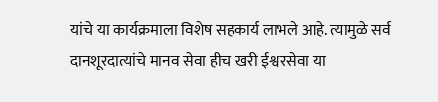यांचे या कार्यक्रमाला विशेष सहकार्य लाभले आहे. त्यामुळे सर्व दानशूरदात्यांचे मानव सेवा हीच खरी ईश्वरसेवा या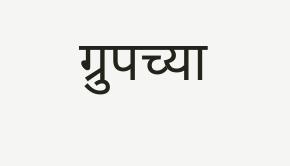ग्रुपच्या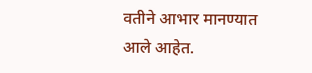वतीने आभार मानण्यात आले आहेत.